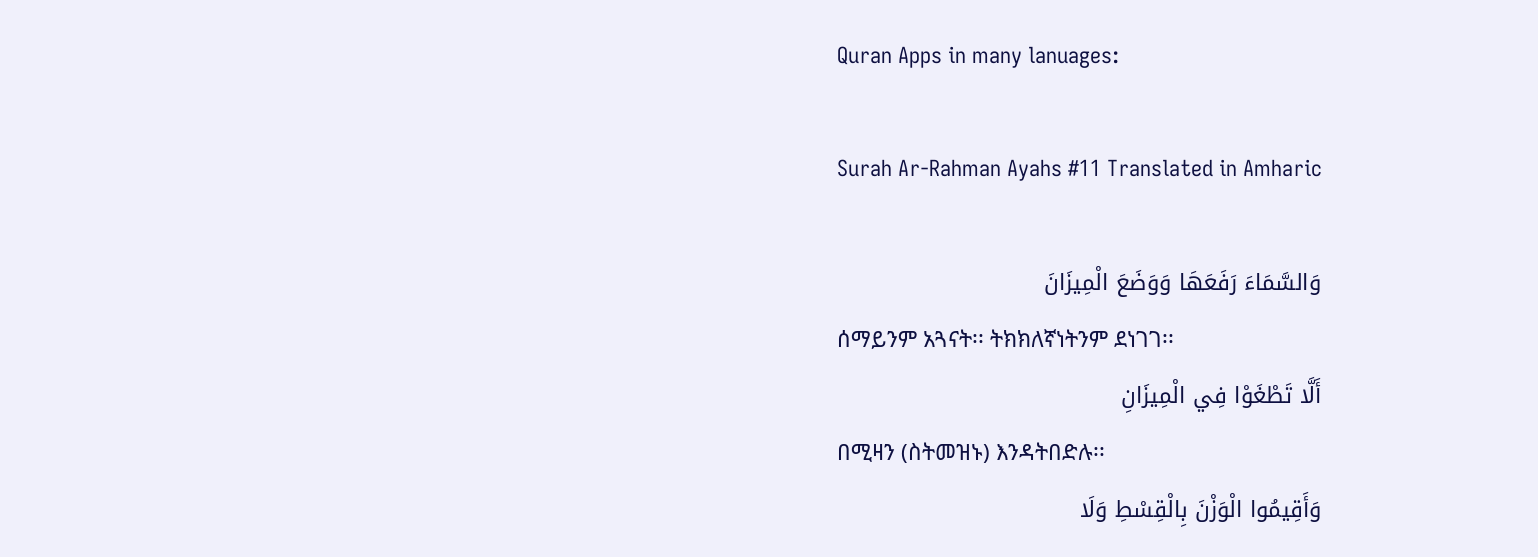Quran Apps in many lanuages:

Surah Ar-Rahman Ayahs #11 Translated in Amharic

وَالسَّمَاءَ رَفَعَهَا وَوَضَعَ الْمِيزَانَ
ሰማይንም አጓናት፡፡ ትክክለኛነትንም ደነገገ፡፡
أَلَّا تَطْغَوْا فِي الْمِيزَانِ
በሚዛን (ስትመዝኑ) እንዳትበድሉ፡፡
وَأَقِيمُوا الْوَزْنَ بِالْقِسْطِ وَلَا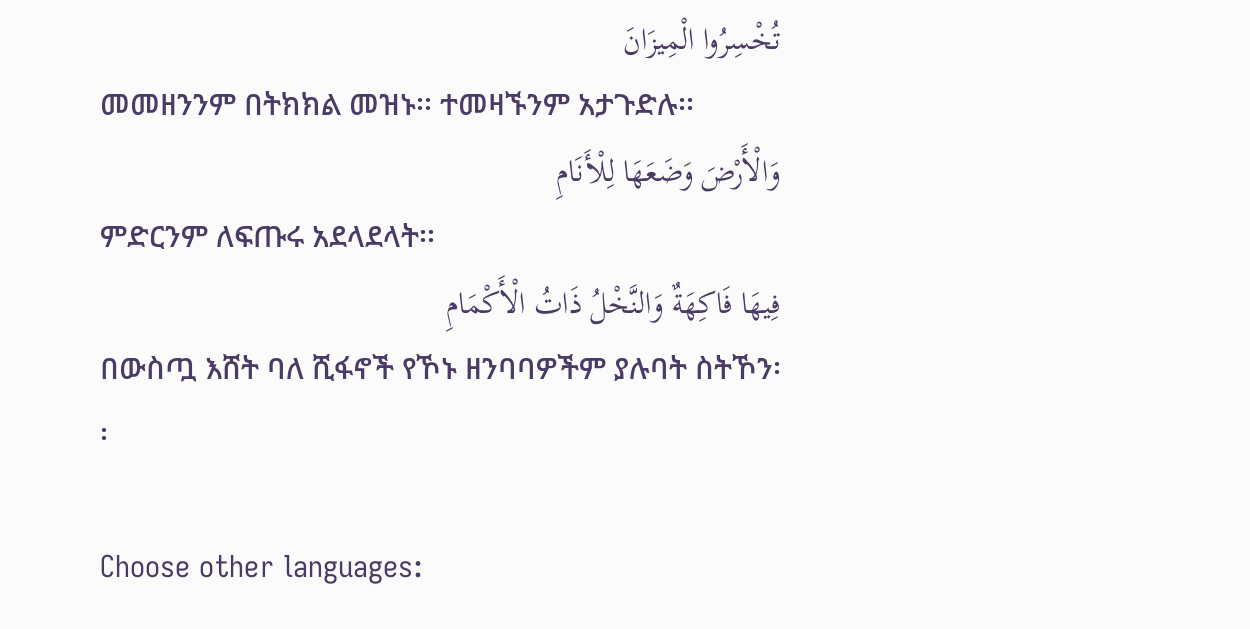تُخْسِرُوا الْمِيزَانَ
መመዘንንም በትክክል መዝኑ፡፡ ተመዛኙንም አታጉድሉ፡፡
وَالْأَرْضَ وَضَعَهَا لِلْأَنَامِ
ምድርንም ለፍጡሩ አደላደላት፡፡
فِيهَا فَاكِهَةٌ وَالنَّخْلُ ذَاتُ الْأَكْمَامِ
በውስጧ እሸት ባለ ሺፋኖች የኾኑ ዘንባባዎችም ያሉባት ስትኾን፡፡

Choose other languages: